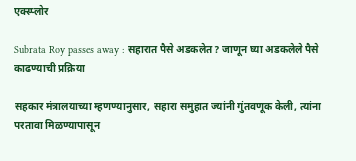एक्स्प्लोर

Subrata Roy passes away : सहारात पैसे अडकलेत? जाणून घ्या अडकलेले पैसे काढण्याची प्रक्रिया

सहकार मंत्रालयाच्या म्हणण्यानुसार, सहारा समुहात ज्यांनी गुंतवणूक केली, त्यांना परतावा मिळण्यापासून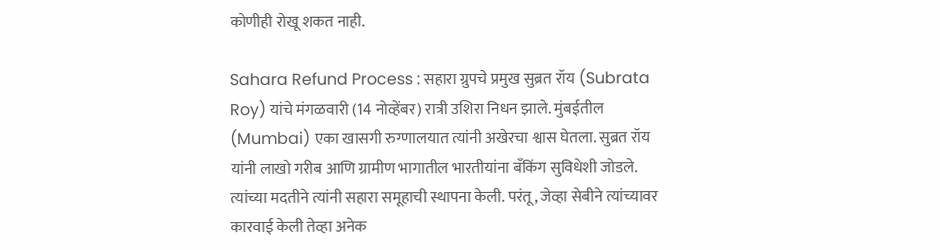कोणीही रोखू शकत नाही.

Sahara Refund Process : सहारा ग्रुपचे प्रमुख सुब्रत रॉय (Subrata Roy) यांचे मंगळवारी (14 नोव्हेंबर) रात्री उशिरा निधन झाले. मुंबईतील (Mumbai) एका खासगी रुग्णालयात त्यांनी अखेरचा श्वास घेतला. सुब्रत रॉय यांनी लाखो गरीब आणि ग्रामीण भागातील भारतीयांना बँकिंग सुविधेशी जोडले. त्यांच्या मदतीने त्यांनी सहारा समूहाची स्थापना केली. परंतू, जेव्हा सेबीने त्यांच्यावर कारवाई केली तेव्हा अनेक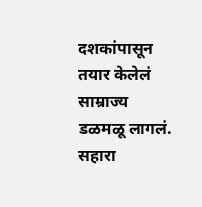दशकांपासून तयार केलेलं साम्राज्य डळमळू लागलं. सहारा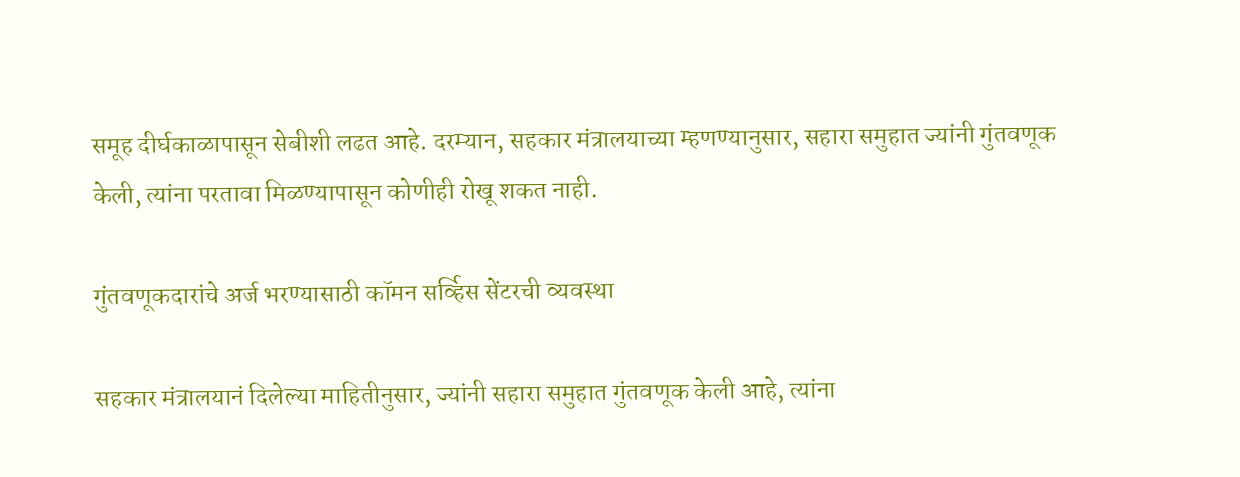समूह दीर्घकाळापासून सेबीशी लढत आहे. दरम्यान, सहकार मंत्रालयाच्या म्हणण्यानुसार, सहारा समुहात ज्यांनी गुंतवणूक केली, त्यांना परतावा मिळण्यापासून कोणीही रोखू शकत नाही.

गुंतवणूकदारांचे अर्ज भरण्यासाठी कॉमन सर्व्हिस सेंटरची व्यवस्था

सहकार मंत्रालयानं दिलेल्या माहितीनुसार, ज्यांनी सहारा समुहात गुंतवणूक केली आहे, त्यांना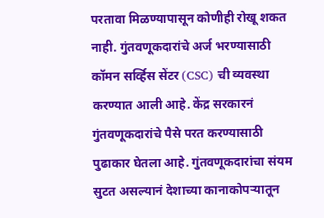परतावा मिळण्यापासून कोणीही रोखू शकत नाही. गुंतवणूकदारांचे अर्ज भरण्यासाठी कॉमन सर्व्हिस सेंटर (CSC) ची व्यवस्था करण्यात आली आहे. केंद्र सरकारनं गुंतवणूकदारांचे पैसे परत करण्यासाठी पुढाकार घेतला आहे. गुंतवणूकदारांचा संयम सुटत असल्यानं देशाच्या कानाकोपऱ्यातून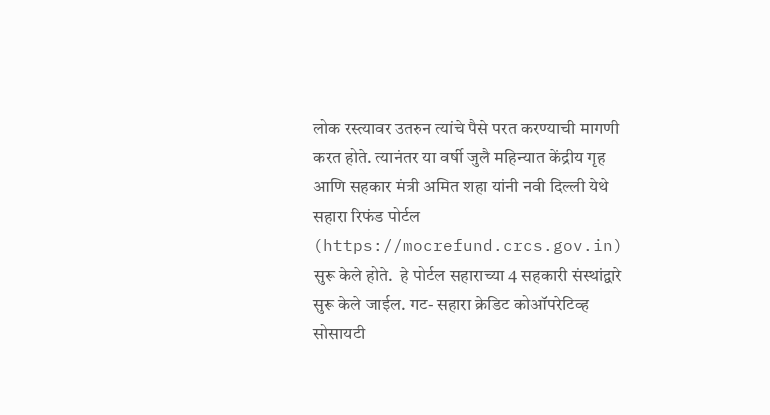लोक रस्त्यावर उतरुन त्यांचे पैसे परत करण्याची मागणी करत होते. त्यानंतर या वर्षी जुलै महिन्यात केंद्रीय गृह आणि सहकार मंत्री अमित शहा यांनी नवी दिल्ली येथे सहारा रिफंड पोर्टल (https://mocrefund.crcs.gov.in) सुरू केले होते.  हे पोर्टल सहाराच्या 4 सहकारी संस्थांद्वारे सुरू केले जाईल. गट- सहारा क्रेडिट कोऑपरेटिव्ह सोसायटी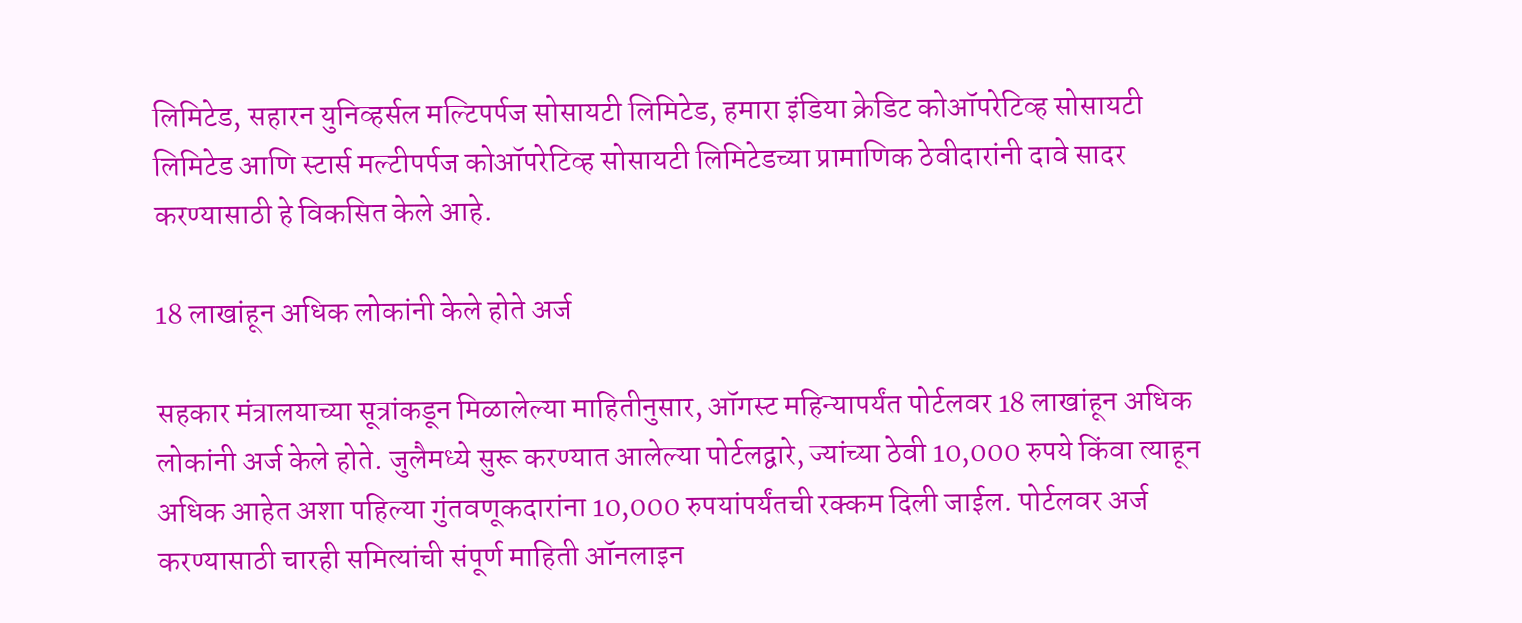लिमिटेड, सहारन युनिव्हर्सल मल्टिपर्पज सोसायटी लिमिटेड, हमारा इंडिया क्रेडिट कोऑपरेटिव्ह सोसायटी लिमिटेड आणि स्टार्स मल्टीपर्पज कोऑपरेटिव्ह सोसायटी लिमिटेडच्या प्रामाणिक ठेवीदारांनी दावे सादर करण्यासाठी हे विकसित केले आहे.

18 लाखांहून अधिक लोकांनी केले होते अर्ज

सहकार मंत्रालयाच्या सूत्रांकडून मिळालेल्या माहितीनुसार, ऑगस्ट महिन्यापर्यंत पोर्टलवर 18 लाखांहून अधिक लोकांनी अर्ज केले होते. जुलैमध्ये सुरू करण्यात आलेल्या पोर्टलद्वारे, ज्यांच्या ठेवी 10,000 रुपये किंवा त्याहून अधिक आहेत अशा पहिल्या गुंतवणूकदारांना 10,000 रुपयांपर्यंतची रक्कम दिली जाईल. पोर्टलवर अर्ज करण्यासाठी चारही समित्यांची संपूर्ण माहिती ऑनलाइन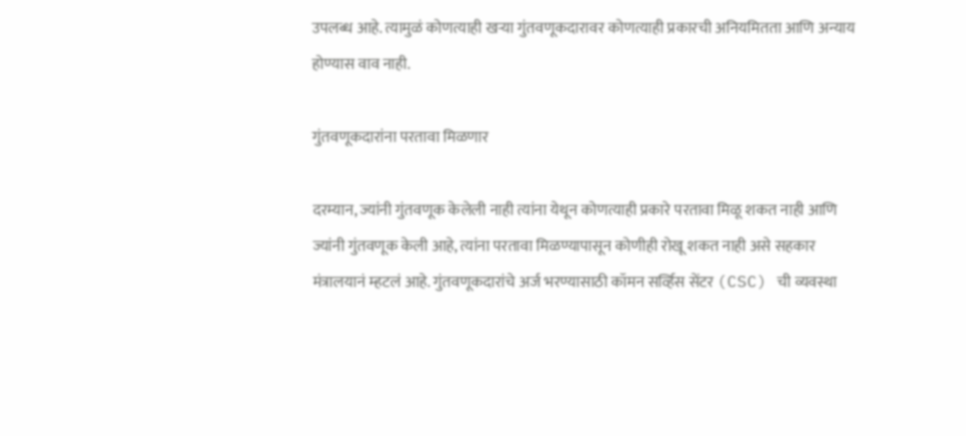उपलब्ध आहे. त्यामुळं कोणत्याही खऱ्या गुंतवणूकदारावर कोणत्याही प्रकारची अनियमितता आणि अन्याय होण्यास वाव नाही.

गुंतवणूकदारांना परतावा मिळणार

दरम्यान, ज्यांनी गुंतवणूक केलेली नाही त्यांना येथून कोणत्याही प्रकारे परतावा मिळू शकत नाही आणि ज्यांनी गुंतवणूक केली आहे, त्यांना परतावा मिळण्यापासून कोणीही रोखू शकत नाही असे सहकार मंत्रालयानं म्हटलं आहे. गुंतवणूकदारांचे अर्ज भरण्यासाठी कॉमन सर्व्हिस सेंटर (CSC) ची व्यवस्था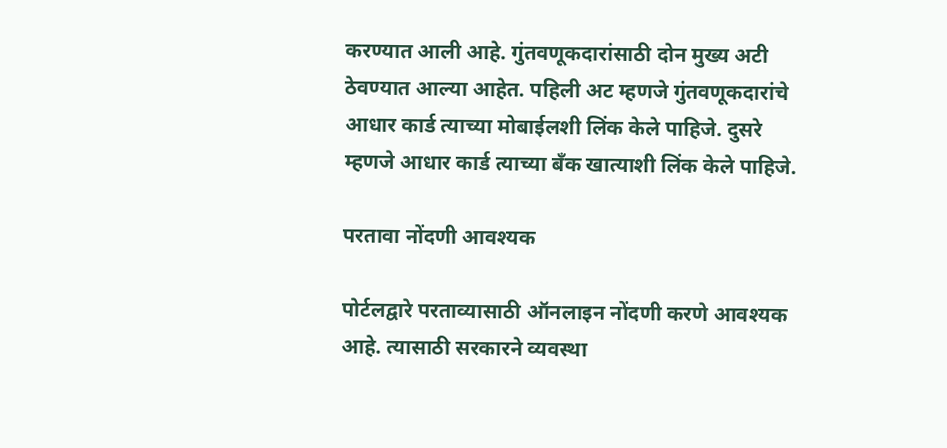करण्यात आली आहे. गुंतवणूकदारांसाठी दोन मुख्य अटी ठेवण्यात आल्या आहेत. पहिली अट म्हणजे गुंतवणूकदारांचे आधार कार्ड त्याच्या मोबाईलशी लिंक केले पाहिजे. दुसरे म्हणजे आधार कार्ड त्याच्या बँक खात्याशी लिंक केले पाहिजे.

परतावा नोंदणी आवश्यक

पोर्टलद्वारे परताव्यासाठी ऑनलाइन नोंदणी करणे आवश्यक आहे. त्यासाठी सरकारने व्यवस्था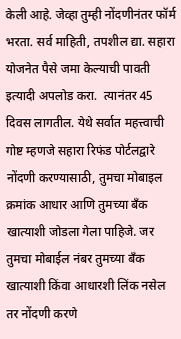केली आहे. जेव्हा तुम्ही नोंदणीनंतर फॉर्म भरता. सर्व माहिती, तपशील द्या. सहारा योजनेत पैसे जमा केल्याची पावती इत्यादी अपलोड करा.  त्यानंतर 45 दिवस लागतील. येथे सर्वात महत्त्वाची गोष्ट म्हणजे सहारा रिफंड पोर्टलद्वारे नोंदणी करण्यासाठी, तुमचा मोबाइल क्रमांक आधार आणि तुमच्या बँक खात्याशी जोडला गेला पाहिजे. जर तुमचा मोबाईल नंबर तुमच्या बँक खात्याशी किंवा आधारशी लिंक नसेल तर नोंदणी करणे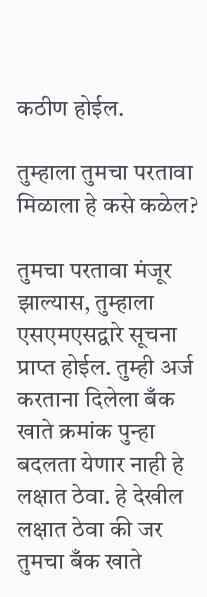कठीण होईल.

तुम्हाला तुमचा परतावा मिळाला हे कसे कळेल?

तुमचा परतावा मंजूर झाल्यास, तुम्हाला एसएमएसद्वारे सूचना प्राप्त होईल. तुम्ही अर्ज करताना दिलेला बँक खाते क्रमांक पुन्हा बदलता येणार नाही हे लक्षात ठेवा. हे देखील लक्षात ठेवा की जर तुमचा बँक खाते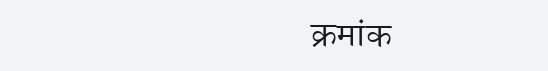क्रमांक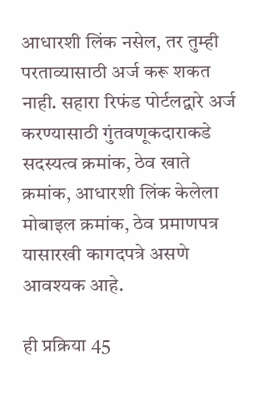आधारशी लिंक नसेल, तर तुम्ही परताव्यासाठी अर्ज करू शकत नाही. सहारा रिफंड पोर्टलद्वारे अर्ज करण्यासाठी गुंतवणूकदाराकडे सदस्यत्व क्रमांक, ठेव खाते क्रमांक, आधारशी लिंक केलेला मोबाइल क्रमांक, ठेव प्रमाणपत्र यासारखी कागदपत्रे असणे आवश्यक आहे.

ही प्रक्रिया 45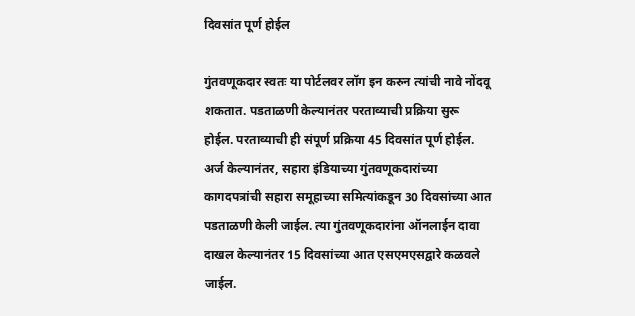दिवसांत पूर्ण होईल

गुंतवणूकदार स्वतः या पोर्टलवर लॉग इन करुन त्यांची नावे नोंदवू शकतात. पडताळणी केल्यानंतर परताव्याची प्रक्रिया सुरू होईल. परताव्याची ही संपूर्ण प्रक्रिया 45 दिवसांत पूर्ण होईल. अर्ज केल्यानंतर, सहारा इंडियाच्या गुंतवणूकदारांच्या कागदपत्रांची सहारा समूहाच्या समित्यांकडून 30 दिवसांच्या आत पडताळणी केली जाईल. त्या गुंतवणूकदारांना ऑनलाईन दावा दाखल केल्यानंतर 15 दिवसांच्या आत एसएमएसद्वारे कळवले जाईल.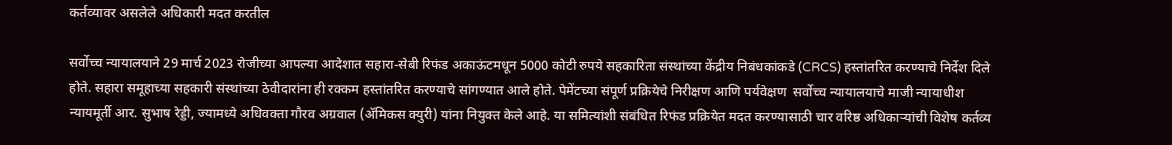कर्तव्यावर असलेले अधिकारी मदत करतील

सर्वोच्च न्यायालयाने 29 मार्च 2023 रोजीच्या आपल्या आदेशात सहारा-सेबी रिफंड अकाऊंटमधून 5000 कोटी रुपये सहकारिता संस्थांच्या केंद्रीय निबंधकांकडे (CRCS) हस्तांतरित करण्याचे निर्देश दिले होते. सहारा समूहाच्या सहकारी संस्थांच्या ठेवीदारांना ही रक्कम हस्तांतरित करण्याचे सांगण्यात आले होते. पेमेंटच्या संपूर्ण प्रक्रियेचे निरीक्षण आणि पर्यवेक्षण  सर्वोच्च न्यायालयाचे माजी न्यायाधीश न्यायमूर्ती आर. सुभाष रेड्डी, ज्यामध्ये अधिवक्ता गौरव अग्रवाल (ॲमिकस क्युरी) यांना नियुक्त केले आहे. या समित्यांशी संबंधित रिफंड प्रक्रियेत मदत करण्यासाठी चार वरिष्ठ अधिकाऱ्यांची विशेष कर्तव्य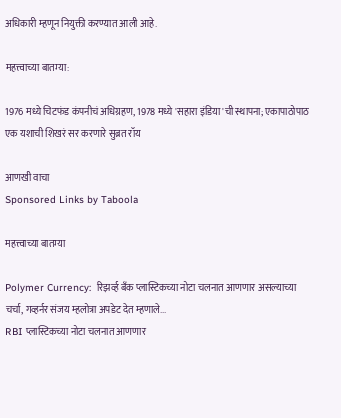अधिकारी म्हणून नियुक्ती करण्यात आली आहे.

महत्त्वाच्या बातम्या:

1976 मध्ये चिटफंड कंपनीचं अधिग्रहण, 1978 मध्ये 'सहारा इंडिया'ची स्थापना; एकापाठोपाठ एक यशाची शिखरं सर करणारे सुब्रत रॉय

आणखी वाचा
Sponsored Links by Taboola

महत्त्वाच्या बातम्या

Polymer Currency:  रिझर्व्ह बँक प्लास्टिकच्या नोटा चलनात आणणार असल्याच्या चर्चा, गव्हर्नर संजय म्हलोत्रा अपडेट देत म्हणाले...
RBI प्लास्टिकच्या नोटा चलनात आणणार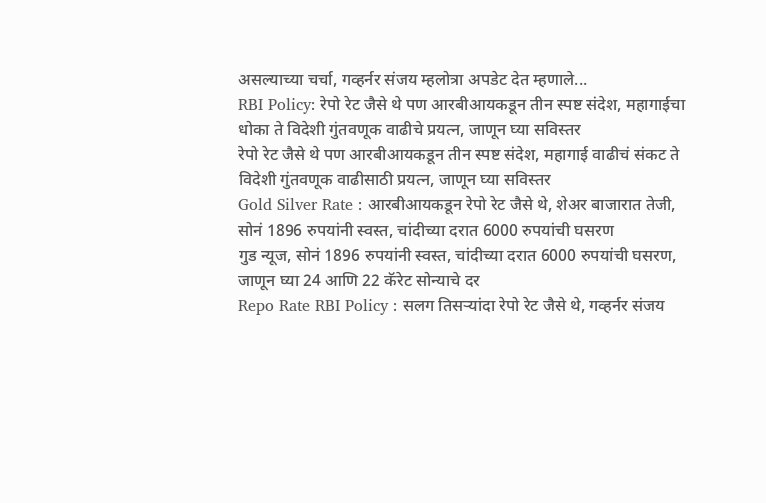असल्याच्या चर्चा, गव्हर्नर संजय म्हलोत्रा अपडेट देत म्हणाले...
RBI Policy: रेपो रेट जैसे थे पण आरबीआयकडून तीन स्पष्ट संदेश, महागाईचा धोका ते विदेशी गुंतवणूक वाढीचे प्रयत्न, जाणून घ्या सविस्तर
रेपो रेट जैसे थे पण आरबीआयकडून तीन स्पष्ट संदेश, महागाई वाढीचं संकट ते विदेशी गुंतवणूक वाढीसाठी प्रयत्न, जाणून घ्या सविस्तर
Gold Silver Rate : आरबीआयकडून रेपो रेट जैसे थे, शेअर बाजारात तेजी, सोनं 1896 रुपयांनी स्वस्त, चांदीच्या दरात 6000 रुपयांची घसरण
गुड न्यूज, सोनं 1896 रुपयांनी स्वस्त, चांदीच्या दरात 6000 रुपयांची घसरण, जाणून घ्या 24 आणि 22 कॅरेट सोन्याचे दर
Repo Rate RBI Policy : सलग तिसऱ्यांदा रेपो रेट जैसे थे, गव्हर्नर संजय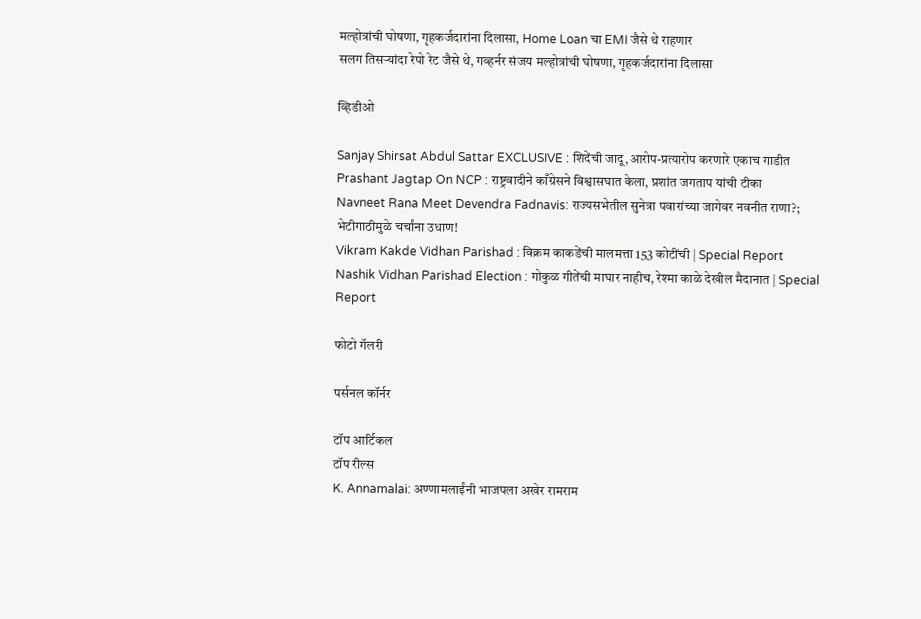मल्होत्रांची घोषणा, गृहकर्जदारांना दिलासा, Home Loan चा EMI जैसे थे राहणार
सलग तिसऱ्यांदा रेपो रेट जैसे थे, गव्हर्नर संजय मल्होत्रांची घोषणा, गृहकर्जदारांना दिलासा

व्हिडीओ

Sanjay Shirsat Abdul Sattar EXCLUSIVE : शिदेंची जादू,आरोप-प्रत्यारोप करणारे एकाच गाडीत
Prashant Jagtap On NCP : राष्ट्रवादीने काँग्रेसने विश्वासघात केला, प्रशांत जगताप यांची टीका
Navneet Rana Meet Devendra Fadnavis: राज्यसभेतील सुनेत्रा पवारांच्या जागेवर नवनीत राणा?; भेटीगाठीमुळे चर्चांना उधाण!
Vikram Kakde Vidhan Parishad : विक्रम काकडेंची मालमत्ता 153 कोटींची | Special Report
Nashik Vidhan Parishad Election : गोकुळ गीतेंची माघार नाहीच, रेश्मा काळे देखील मैदानात | Special Report

फोटो गॅलरी

पर्सनल कॉर्नर

टॉप आर्टिकल
टॉप रील्स
K. Annamalai: अण्णामलाईंनी भाजपला अखेर रामराम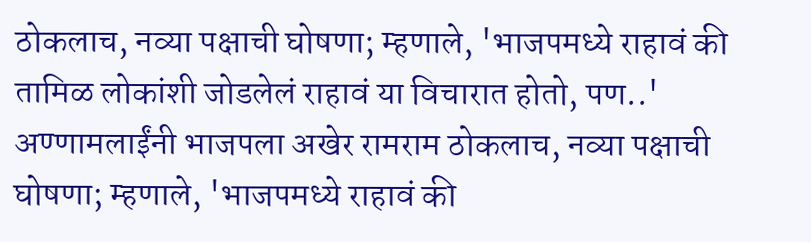ठोकलाच, नव्या पक्षाची घोषणा; म्हणाले, 'भाजपमध्ये राहावं की तामिळ लोकांशी जोडलेलं राहावं या विचारात होतो, पण..'
अण्णामलाईंनी भाजपला अखेर रामराम ठोकलाच, नव्या पक्षाची घोषणा; म्हणाले, 'भाजपमध्ये राहावं की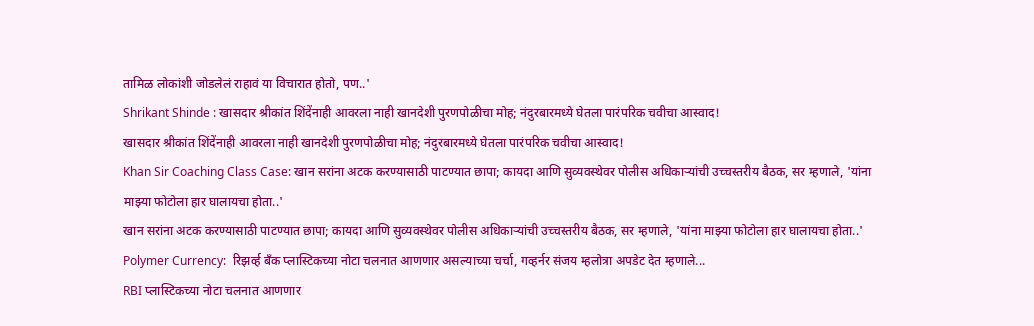तामिळ लोकांशी जोडलेलं राहावं या विचारात होतो, पण..'
Shrikant Shinde : खासदार श्रीकांत शिंदेंनाही आवरला नाही खानदेशी पुरणपोळीचा मोह; नंदुरबारमध्ये घेतला पारंपरिक चवीचा आस्वाद!
खासदार श्रीकांत शिंदेंनाही आवरला नाही खानदेशी पुरणपोळीचा मोह; नंदुरबारमध्ये घेतला पारंपरिक चवीचा आस्वाद!
Khan Sir Coaching Class Case: खान सरांना अटक करण्यासाठी पाटण्यात छापा; कायदा आणि सुव्यवस्थेवर पोलीस अधिकाऱ्यांची उच्चस्तरीय बैठक, सर म्हणाले, 'यांना माझ्या फोटोला हार घालायचा होता..'
खान सरांना अटक करण्यासाठी पाटण्यात छापा; कायदा आणि सुव्यवस्थेवर पोलीस अधिकाऱ्यांची उच्चस्तरीय बैठक, सर म्हणाले, 'यांना माझ्या फोटोला हार घालायचा होता..'
Polymer Currency:  रिझर्व्ह बँक प्लास्टिकच्या नोटा चलनात आणणार असल्याच्या चर्चा, गव्हर्नर संजय म्हलोत्रा अपडेट देत म्हणाले...
RBI प्लास्टिकच्या नोटा चलनात आणणार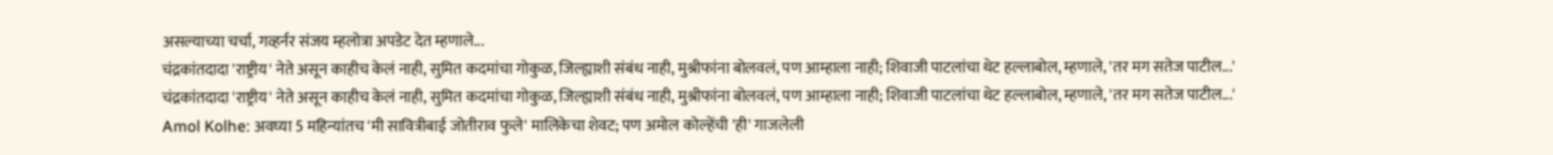असल्याच्या चर्चा, गव्हर्नर संजय म्हलोत्रा अपडेट देत म्हणाले...
चंद्रकांतदादा 'राष्ट्रीय' नेते असून काहीच केलं नाही, सुमित कदमांचा गोकुळ, जिल्ह्याशी संबंध नाही, मुश्रीफांना बोलवलं, पण आम्हाला नाही; शिवाजी पाटलांचा थेट हल्लाबोल, म्हणाले, 'तर मग सतेज पाटील...'
चंद्रकांतदादा 'राष्ट्रीय' नेते असून काहीच केलं नाही, सुमित कदमांचा गोकुळ, जिल्ह्याशी संबंध नाही, मुश्रीफांना बोलवलं, पण आम्हाला नाही; शिवाजी पाटलांचा थेट हल्लाबोल, म्हणाले, 'तर मग सतेज पाटील...'
Amol Kolhe: अवघ्या 5 महिन्यांतच 'मी सावित्रीबाई जोतीराव फुले' मालिकेचा शेवट; पण अमोल कोल्हेंची 'ही' गाजलेली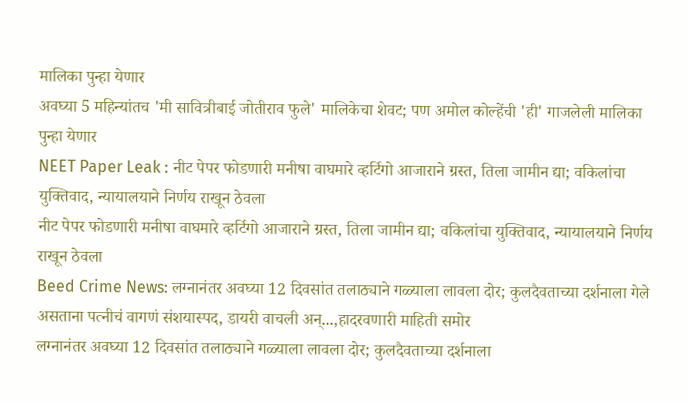मालिका पुन्हा येणार
अवघ्या 5 महिन्यांतच 'मी सावित्रीबाई जोतीराव फुले' मालिकेचा शेवट; पण अमोल कोल्हेंची 'ही' गाजलेली मालिका पुन्हा येणार
NEET Paper Leak : नीट पेपर फोडणारी मनीषा वाघमारे व्हर्टिगो आजाराने ग्रस्त, तिला जामीन द्या; वकिलांचा युक्तिवाद, न्यायालयाने निर्णय राखून ठेवला
नीट पेपर फोडणारी मनीषा वाघमारे व्हर्टिगो आजाराने ग्रस्त, तिला जामीन द्या; वकिलांचा युक्तिवाद, न्यायालयाने निर्णय राखून ठेवला
Beed Crime News: लग्नानंतर अवघ्या 12 दिवसांत तलाठ्याने गळ्याला लावला दोर; कुलदैवताच्या दर्शनाला गेले असताना पत्नीचं वागणं संशयास्पद, डायरी वाचली अन्...,हादरवणारी माहिती समोर
लग्नानंतर अवघ्या 12 दिवसांत तलाठ्याने गळ्याला लावला दोर; कुलदैवताच्या दर्शनाला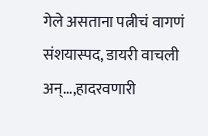गेले असताना पत्नीचं वागणं संशयास्पद, डायरी वाचली अन्...,हादरवणारी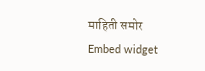माहिती समोर
Embed widget